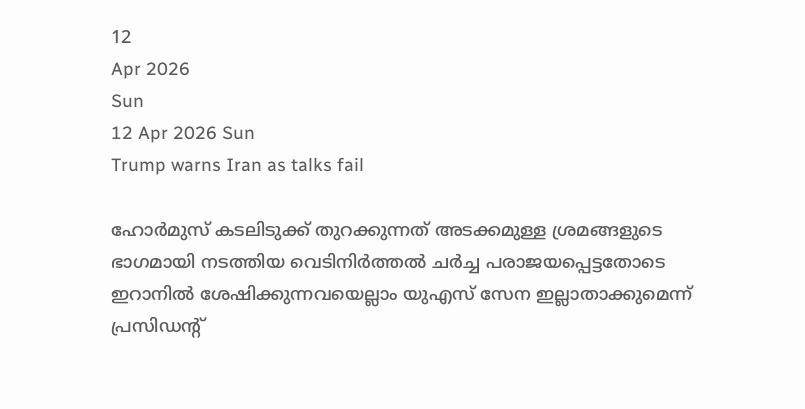12
Apr 2026
Sun
12 Apr 2026 Sun
Trump warns Iran as talks fail

ഹോര്‍മുസ് കടലിടുക്ക് തുറക്കുന്നത് അടക്കമുള്ള ശ്രമങ്ങളുടെ ഭാഗമായി നടത്തിയ വെടിനിര്‍ത്തല്‍ ചര്‍ച്ച പരാജയപ്പെട്ടതോടെ ഇറാനില്‍ ശേഷിക്കുന്നവയെല്ലാം യുഎസ് സേന ഇല്ലാതാക്കുമെന്ന് പ്രസിഡന്റ്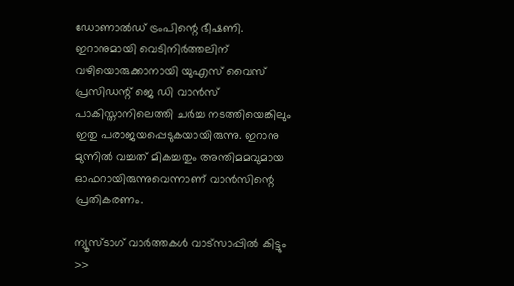ഡോണാല്‍ഡ് ട്രംപിന്റെ ഭീഷണി. ഇറാനുമായി വെടിനിര്‍ത്തലിന് വഴിയൊരുക്കാനായി യുഎസ് വൈസ് പ്രസിഡന്റ് ജെ ഡി വാന്‍സ് പാകിസ്താനിലെത്തി ചര്‍ച്ച നടത്തിയെങ്കിലും ഇതു പരാജയപ്പെടുകയായിരുന്നു. ഇറാനു മുന്നില്‍ വച്ചത് മികച്ചതും അന്തിമമവുമായ ഓഫറായിരുന്നുവെന്നാണ് വാന്‍സിന്റെ പ്രതികരണം.

ന്യൂസ്ടാഗ് വാര്‍ത്തകള്‍ വാട്‌സാപ്പില്‍ കിട്ടും >>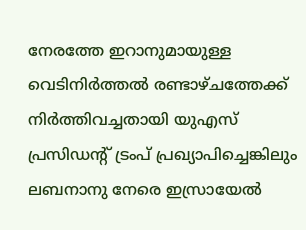നേരത്തേ ഇറാനുമായുള്ള വെടിനിര്‍ത്തല്‍ രണ്ടാഴ്ചത്തേക്ക് നിര്‍ത്തിവച്ചതായി യുഎസ് പ്രസിഡന്റ് ട്രംപ് പ്രഖ്യാപിച്ചെങ്കിലും ലബനാനു നേരെ ഇസ്രായേല്‍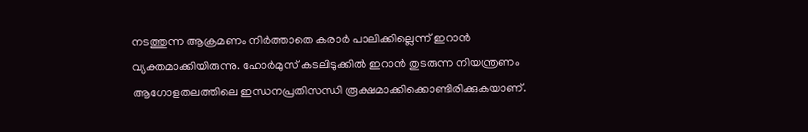നടത്തുന്ന ആക്രമണം നിര്‍ത്താതെ കരാര്‍ പാലിക്കില്ലെന്ന് ഇറാന്‍ വ്യക്തമാക്കിയിരുന്നു. ഹോര്‍മുസ് കടലിടുക്കില്‍ ഇറാന്‍ തുടരുന്ന നിയന്ത്രണം ആഗോളതലത്തിലെ ഇന്ധനപ്രതിസന്ധി രൂക്ഷമാക്കിക്കൊണ്ടിരിക്കുകയാണ്.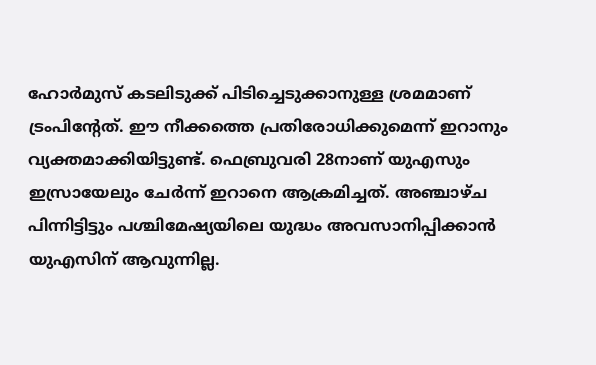ഹോര്‍മുസ് കടലിടുക്ക് പിടിച്ചെടുക്കാനുള്ള ശ്രമമാണ് ട്രംപിന്റേത്. ഈ നീക്കത്തെ പ്രതിരോധിക്കുമെന്ന് ഇറാനും വ്യക്തമാക്കിയിട്ടുണ്ട്. ഫെബ്രുവരി 28നാണ് യുഎസും ഇസ്രായേലും ചേര്‍ന്ന് ഇറാനെ ആക്രമിച്ചത്. അഞ്ചാഴ്ച പിന്നിട്ടിട്ടും പശ്ചിമേഷ്യയിലെ യുദ്ധം അവസാനിപ്പിക്കാന്‍ യുഎസിന് ആവുന്നില്ല.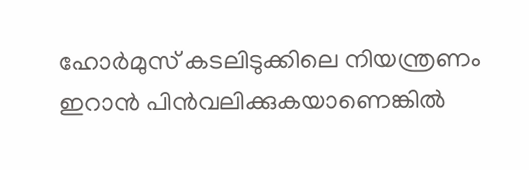ഹോര്‍മുസ് കടലിടുക്കിലെ നിയന്ത്രണം ഇറാന്‍ പിന്‍വലിക്കുകയാണെങ്കില്‍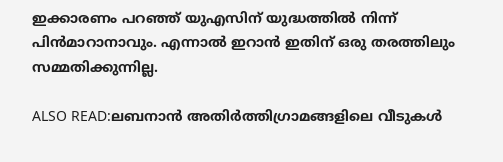ഇക്കാരണം പറഞ്ഞ് യുഎസിന് യുദ്ധത്തില്‍ നിന്ന് പിന്‍മാറാനാവും. എന്നാല്‍ ഇറാന്‍ ഇതിന് ഒരു തരത്തിലും സമ്മതിക്കുന്നില്ല.

ALSO READ:ലബനാന്‍ അതിര്‍ത്തിഗ്രാമങ്ങളിലെ വീടുകള്‍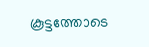കൂട്ടത്തോടെ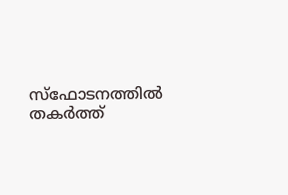സ്‌ഫോടനത്തില്‍ തകര്‍ത്ത്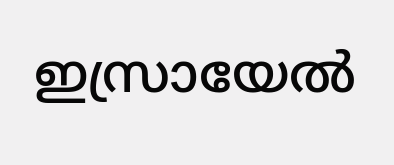ഇസ്രായേല്‍